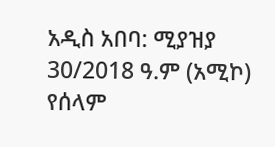አዲስ አበባ: ሚያዝያ 30/2018 ዓ.ም (አሚኮ) የሰላም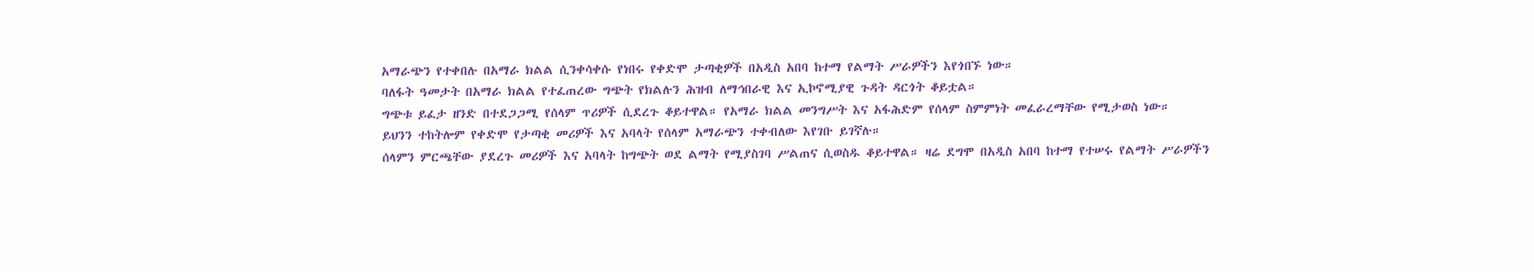አማራጭን የተቀበሉ በአማራ ክልል ሲንቀሳቀሱ የነበሩ የቀድሞ ታጣቂዎች በአዲስ አበባ ከተማ የልማት ሥራዎችን እየጎበኙ ነው።
ባለፋት ዓመታት በአማራ ክልል የተፈጠረው ግጭት የክልሉን ሕዝብ ለማኅበራዊ እና ኢኮኖሚያዊ ጉዳት ዳርጎት ቆይቷል።
ግጭቱ ይፈታ ዘንድ በተደጋጋሚ የሰላም ጥሪዎች ሲደረጉ ቆይተዋል። የአማራ ክልል መንግሥት እና አፋሕድም የሰላም ስምምነት መፈራረማቸው የሚታወስ ነው።
ይህንን ተከትሎም የቀድሞ የታጣቂ መሪዎች እና አባላት የሰላም አማራጭን ተቀብለው እየገቡ ይገኛሉ።
ሰላምን ምርጫቸው ያደረጉ መሪዎች እና አባላት ከግጭት ወደ ልማት የሚያስገባ ሥልጠና ሲወስዱ ቆይተዋል። ዛሬ ደግሞ በአዲስ አበባ ከተማ የተሠሩ የልማት ሥራዎችን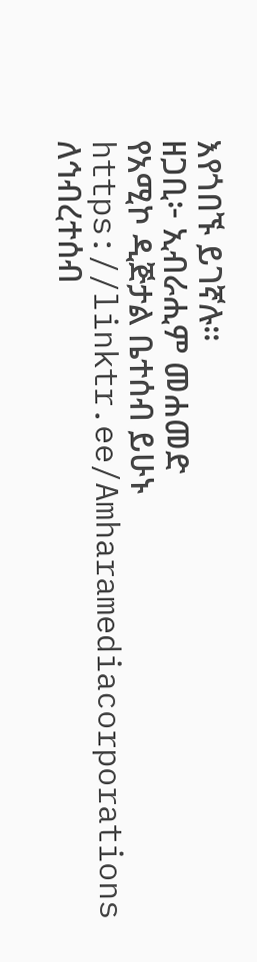እየጎበኙ ይገኛሉ።
ዘጋቢ፦ ኢብራሒም መሐመድ
የአሚኮ ዲጅታል ቤተሰብ ይሁኑ
https://linktr.ee/Amharamediacorporations
ለኅብረተሰብ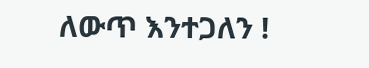ለውጥ እንተጋለን !